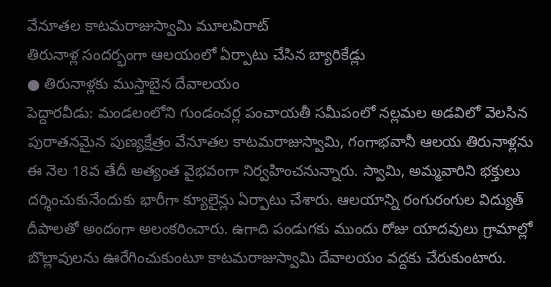వేనూతల కాటమరాజుస్వామి మూలవిరాట్
తిరునాళ్ల సందర్భంగా ఆలయంలో ఏర్పాటు చేసిన బ్యారికేడ్లు
● తిరునాళ్లకు ముస్తాబైన దేవాలయం
పెద్దారవీడు: మండలంలోని గుండంచర్ల పంచాయతీ సమీపంలో నల్లమల అడవిలో వెలసిన పురాతనమైన పుణ్యక్షేత్రం వేనూతల కాటమరాజుస్వామి, గంగాభవానీ ఆలయ తిరునాళ్లను ఈ నెల 18వ తేదీ అత్యంత వైభవంగా నిర్వహించనున్నారు. స్వామి, అమ్మవారిని భక్తులు దర్శించుకునేందుకు భారీగా క్యూలైన్లు ఏర్పాటు చేశారు. ఆలయాన్ని రంగురంగుల విద్యుత్ దీపాలతో అందంగా అలంకరించారు. ఉగాది పండుగకు ముందు రోజు యాదవులు గ్రామాల్లో బొల్లావులను ఊరేగించుకుంటూ కాటమరాజుస్వామి దేవాలయం వద్దకు చేరుకుంటారు.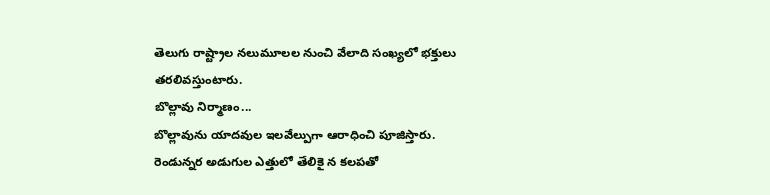తెలుగు రాష్ట్రాల నలుమూలల నుంచి వేలాది సంఖ్యలో భక్తులు తరలివస్తుంటారు.
బొల్లావు నిర్మాణం...
బొల్లావును యాదవుల ఇలవేల్పుగా ఆరాధించి పూజిస్తారు. రెండున్నర అడుగుల ఎత్తులో తేలికై న కలపతో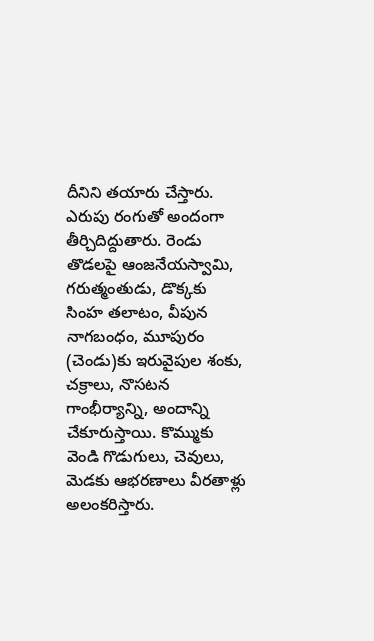దీనిని తయారు చేస్తారు. ఎరుపు రంగుతో అందంగా తీర్చిదిద్దుతారు. రెండు తొడలపై ఆంజనేయస్వామి, గరుత్మంతుడు, డొక్కకు సింహ తలాటం, వీపున నాగబంధం, మూపురం (చెండు)కు ఇరువైపుల శంకు, చక్రాలు, నొసటన గాంభీర్యాన్ని, అందాన్ని చేకూరుస్తాయి. కొమ్ముకు వెండి గొడుగులు, చెవులు, మెడకు ఆభరణాలు వీరతాళ్లు అలంకరిస్తారు.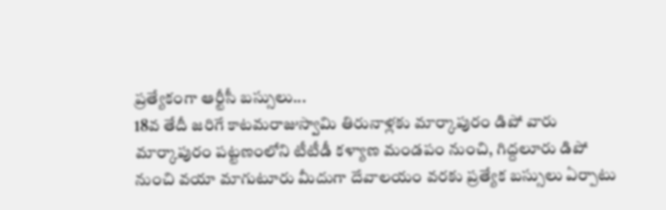ప్రత్యేకంగా ఆర్టీసీ బస్సులు...
18వ తేదీ జరిగే కాటమరాజుస్వామి తిరునాళ్లకు మార్కాపురం డిపో వారు మార్కాపురం పట్టణంలోని టీటీడీ కళ్యాణ మండపం నుంచి, గిద్దలూరు డిపో నుంచి వయా మాగుటూరు మీదుగా దేవాలయం వరకు ప్రత్యేక బస్సులు ఏర్పాటు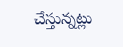చేస్తున్నట్లు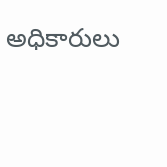అధికారులు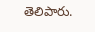తెలిపారు.